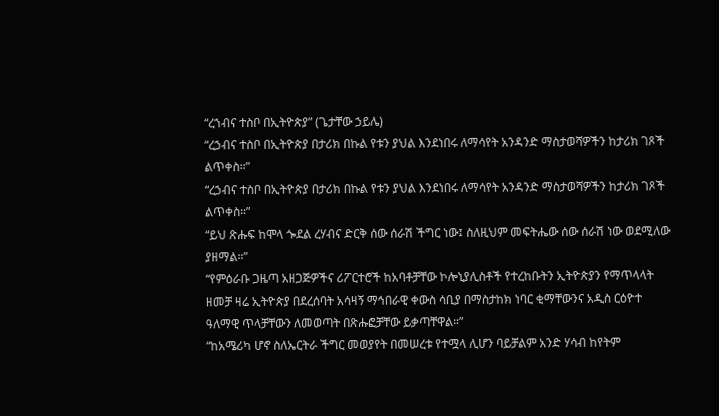“ረኀብና ተስቦ በኢትዮጵያ” (ጌታቸው ኃይሌ)
“ረኃብና ተስቦ በኢትዮጵያ በታሪክ በኩል የቱን ያህል እንደነበሩ ለማሳየት አንዳንድ ማስታወሻዎችን ከታሪክ ገጾች ልጥቀስ።”
“ረኃብና ተስቦ በኢትዮጵያ በታሪክ በኩል የቱን ያህል እንደነበሩ ለማሳየት አንዳንድ ማስታወሻዎችን ከታሪክ ገጾች ልጥቀስ።”
“ይህ ጽሑፍ ከሞላ ጐደል ረሃብና ድርቅ ሰው ሰራሽ ችግር ነው፤ ስለዚህም መፍትሔው ሰው ሰራሽ ነው ወደሚለው ያዘማል።”
“የምዕራቡ ጋዜጣ አዘጋጅዎችና ሪፖርተሮች ከአባቶቻቸው ኮሎኒያሊስቶች የተረከቡትን ኢትዮጵያን የማጥላላት ዘመቻ ዛሬ ኢትዮጵያ በደረሰባት አሳዛኝ ማኅበራዊ ቀውስ ሳቢያ በማስታከክ ነባር ቂማቸውንና አዲስ ርዕዮተ ዓለማዊ ጥላቻቸውን ለመወጣት በጽሑፎቻቸው ይቃጣቸዋል።”
“ከአሜሪካ ሆኖ ስለኤርትራ ችግር መወያየት በመሠረቱ የተሟላ ሊሆን ባይቻልም አንድ ሃሳብ ከየትም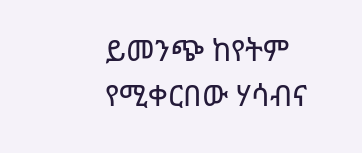ይመንጭ ከየትም የሚቀርበው ሃሳብና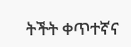ትችት ቀጥተኛና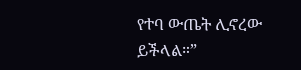የተባ ውጤት ሊኖረው ይችላል።”